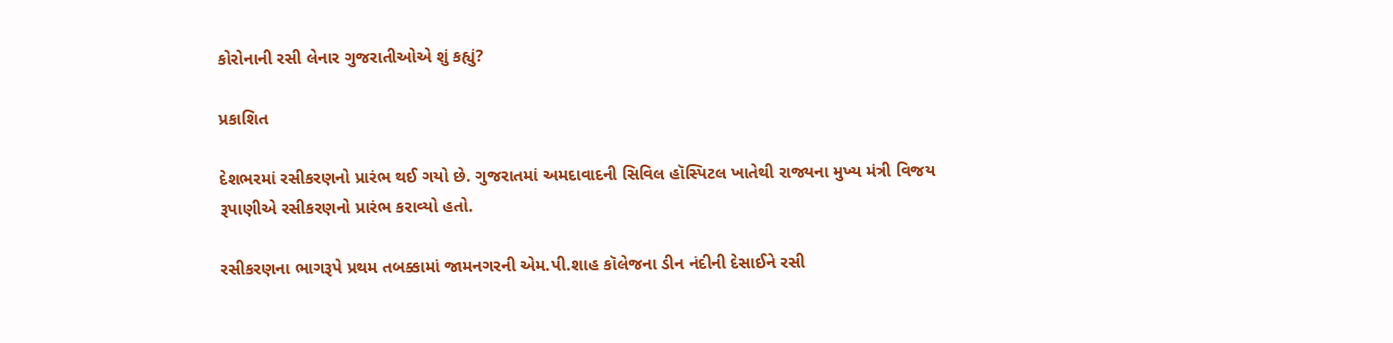કોરોનાની રસી લેનાર ગુજરાતીઓએ શું કહ્યું?

પ્રકાશિત

દેશભરમાં રસીકરણનો પ્રારંભ થઈ ગયો છે. ગુજરાતમાં અમદાવાદની સિવિલ હૉસ્પિટલ ખાતેથી રાજ્યના મુખ્ય મંત્રી વિજય રૂપાણીએ રસીકરણનો પ્રારંભ કરાવ્યો હતો.

રસીકરણના ભાગરૂપે પ્રથમ તબક્કામાં જામનગરની એમ.પી.શાહ કૉલેજના ડીન નંદીની દેસાઈને રસી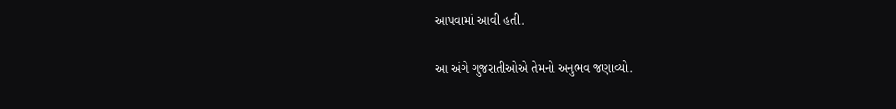આપવામાં આવી હતી.

આ અંગે ગુજરાતીઓએ તેમનો અનુભવ જણાવ્યો.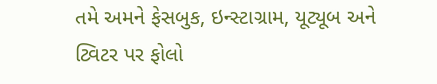તમે અમને ફેસબુક, ઇન્સ્ટાગ્રામ, યૂટ્યૂબ અને ટ્વિટર પર ફોલો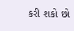કરી શકો છો